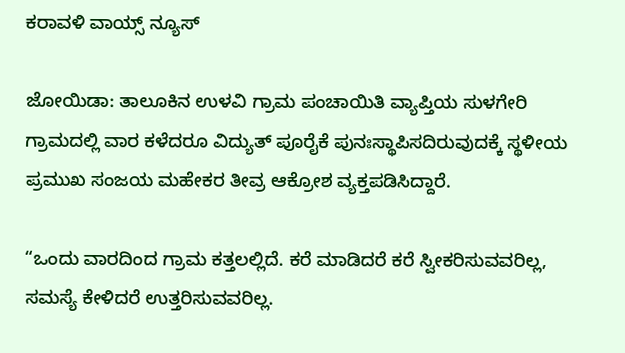ಕರಾವಳಿ ವಾಯ್ಸ್ ನ್ಯೂಸ್

ಜೋಯಿಡಾ: ತಾಲೂಕಿನ ಉಳವಿ ಗ್ರಾಮ ಪಂಚಾಯಿತಿ ವ್ಯಾಪ್ತಿಯ ಸುಳಗೇರಿ ಗ್ರಾಮದಲ್ಲಿ ವಾರ ಕಳೆದರೂ ವಿದ್ಯುತ್ ಪೂರೈಕೆ ಪುನಃಸ್ಥಾಪಿಸದಿರುವುದಕ್ಕೆ ಸ್ಥಳೀಯ ಪ್ರಮುಖ ಸಂಜಯ ಮಹೇಕರ ತೀವ್ರ ಆಕ್ರೋಶ ವ್ಯಕ್ತಪಡಿಸಿದ್ದಾರೆ.

“ಒಂದು ವಾರದಿಂದ ಗ್ರಾಮ ಕತ್ತಲಲ್ಲಿದೆ. ಕರೆ ಮಾಡಿದರೆ ಕರೆ ಸ್ವೀಕರಿಸುವವರಿಲ್ಲ, ಸಮಸ್ಯೆ ಕೇಳಿದರೆ ಉತ್ತರಿಸುವವರಿಲ್ಲ.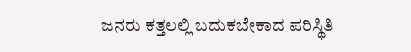ಜನರು ಕತ್ತಲಲ್ಲಿ ಬದುಕಬೇಕಾದ ಪರಿಸ್ಥಿತಿ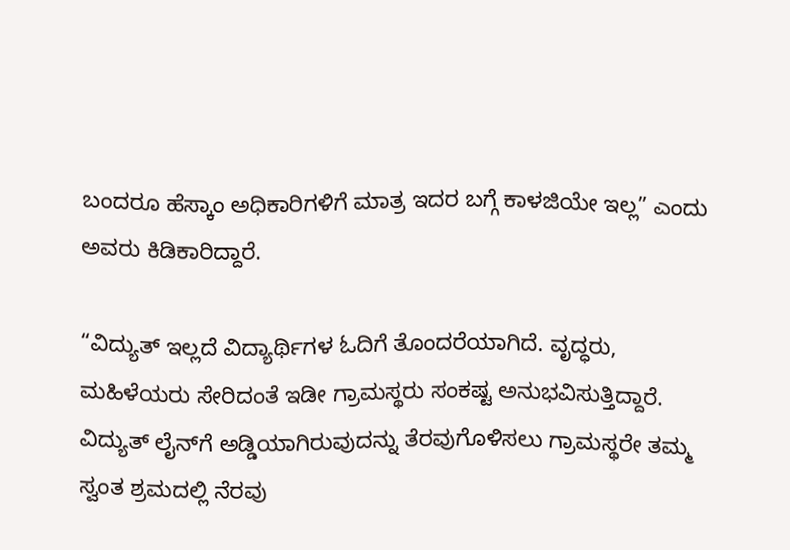ಬಂದರೂ ಹೆಸ್ಕಾಂ ಅಧಿಕಾರಿಗಳಿಗೆ ಮಾತ್ರ ಇದರ ಬಗ್ಗೆ ಕಾಳಜಿಯೇ ಇಲ್ಲ” ಎಂದು ಅವರು ಕಿಡಿಕಾರಿದ್ದಾರೆ.

“ವಿದ್ಯುತ್ ಇಲ್ಲದೆ ವಿದ್ಯಾರ್ಥಿಗಳ ಓದಿಗೆ ತೊಂದರೆಯಾಗಿದೆ. ವೃದ್ಧರು, ಮಹಿಳೆಯರು ಸೇರಿದಂತೆ ಇಡೀ ಗ್ರಾಮಸ್ಥರು ಸಂಕಷ್ಟ ಅನುಭವಿಸುತ್ತಿದ್ದಾರೆ. ವಿದ್ಯುತ್ ಲೈನ್‌ಗೆ ಅಡ್ಡಿಯಾಗಿರುವುದನ್ನು ತೆರವುಗೊಳಿಸಲು ಗ್ರಾಮಸ್ಥರೇ ತಮ್ಮ ಸ್ವಂತ ಶ್ರಮದಲ್ಲಿ ನೆರವು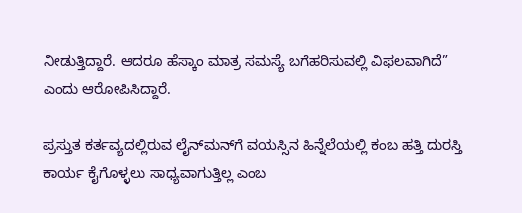ನೀಡುತ್ತಿದ್ದಾರೆ. ಆದರೂ ಹೆಸ್ಕಾಂ ಮಾತ್ರ ಸಮಸ್ಯೆ ಬಗೆಹರಿಸುವಲ್ಲಿ ವಿಫಲವಾಗಿದೆ” ಎಂದು ಆರೋಪಿಸಿದ್ದಾರೆ.

ಪ್ರಸ್ತುತ ಕರ್ತವ್ಯದಲ್ಲಿರುವ ಲೈನ್‌ಮನ್‌ಗೆ ವಯಸ್ಸಿನ ಹಿನ್ನೆಲೆಯಲ್ಲಿ ಕಂಬ ಹತ್ತಿ ದುರಸ್ತಿ ಕಾರ್ಯ ಕೈಗೊಳ್ಳಲು ಸಾಧ್ಯವಾಗುತ್ತಿಲ್ಲ ಎಂಬ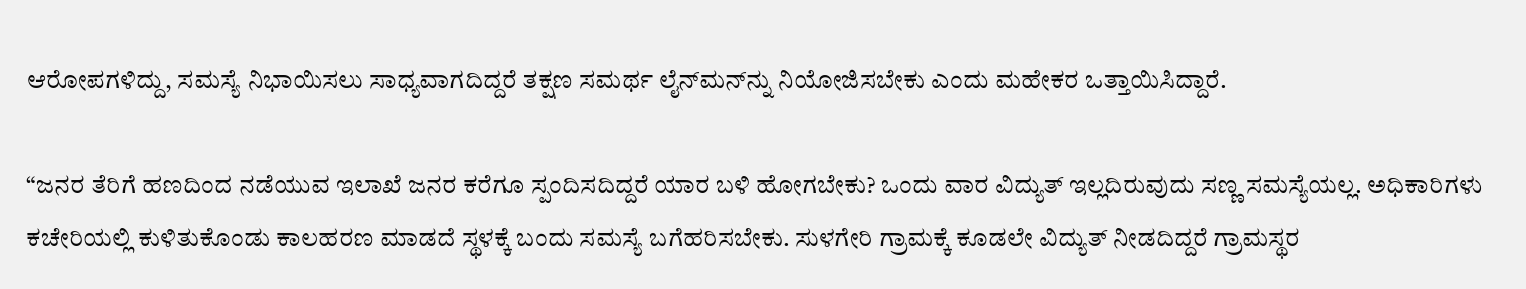ಆರೋಪಗಳಿದ್ದು, ಸಮಸ್ಯೆ ನಿಭಾಯಿಸಲು ಸಾಧ್ಯವಾಗದಿದ್ದರೆ ತಕ್ಷಣ ಸಮರ್ಥ ಲೈನ್‌ಮನ್‌ನ್ನು ನಿಯೋಜಿಸಬೇಕು ಎಂದು ಮಹೇಕರ ಒತ್ತಾಯಿಸಿದ್ದಾರೆ.

“ಜನರ ತೆರಿಗೆ ಹಣದಿಂದ ನಡೆಯುವ ಇಲಾಖೆ ಜನರ ಕರೆಗೂ ಸ್ಪಂದಿಸದಿದ್ದರೆ ಯಾರ ಬಳಿ ಹೋಗಬೇಕು? ಒಂದು ವಾರ ವಿದ್ಯುತ್ ಇಲ್ಲದಿರುವುದು ಸಣ್ಣ ಸಮಸ್ಯೆಯಲ್ಲ. ಅಧಿಕಾರಿಗಳು ಕಚೇರಿಯಲ್ಲಿ ಕುಳಿತುಕೊಂಡು ಕಾಲಹರಣ ಮಾಡದೆ ಸ್ಥಳಕ್ಕೆ ಬಂದು ಸಮಸ್ಯೆ ಬಗೆಹರಿಸಬೇಕು. ಸುಳಗೇರಿ ಗ್ರಾಮಕ್ಕೆ ಕೂಡಲೇ ವಿದ್ಯುತ್ ನೀಡದಿದ್ದರೆ ಗ್ರಾಮಸ್ಥರ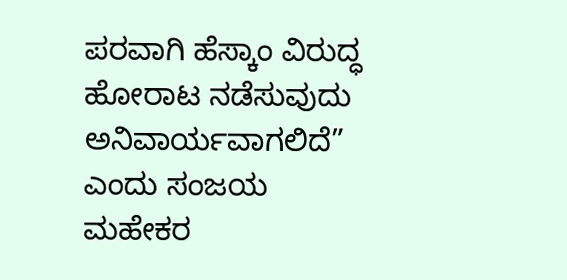ಪರವಾಗಿ ಹೆಸ್ಕಾಂ ವಿರುದ್ಧ ಹೋರಾಟ ನಡೆಸುವುದು ಅನಿವಾರ್ಯವಾಗಲಿದೆ” ಎಂದು ಸಂಜಯ ಮಹೇಕರ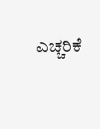ಎಚ್ಚರಿಕೆ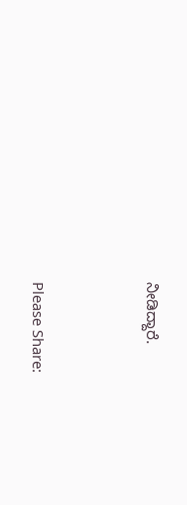ನೀಡಿದ್ದಾರೆ.



Please Share: